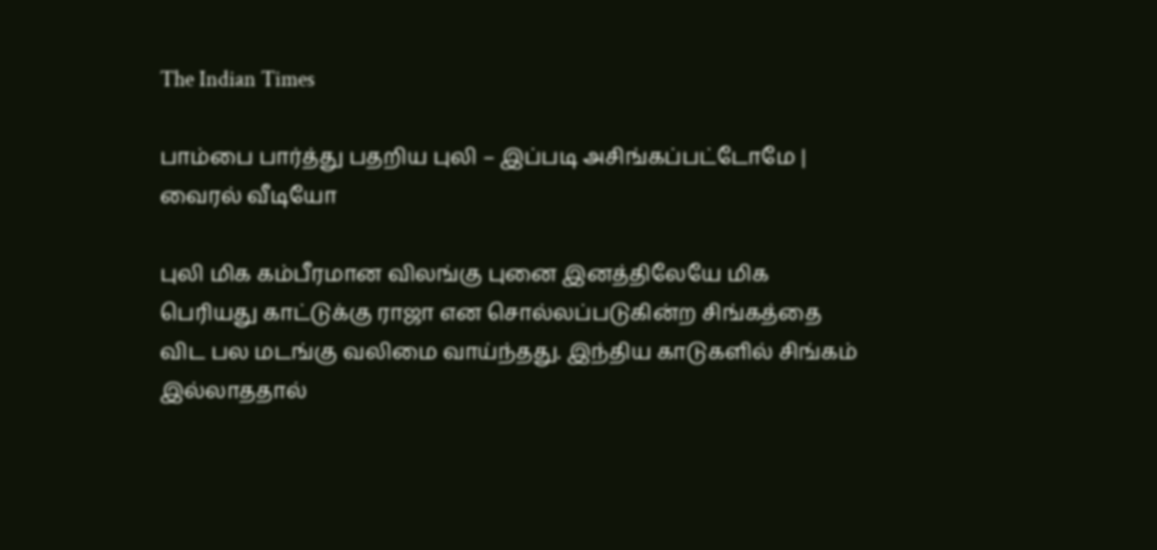The Indian Times

பாம்பை பார்த்து பதறிய புலி – இப்படி அசிங்கப்பட்டோமே | வைரல் வீடியோ

புலி மிக கம்பீரமான விலங்கு புனை இனத்திலேயே மிக பெரியது காட்டுக்கு ராஜா என சொல்லப்படுகின்ற சிங்கத்தை விட பல மடங்கு வலிமை வாய்ந்தது. இந்திய காடுகளில் சிங்கம் இல்லாததால்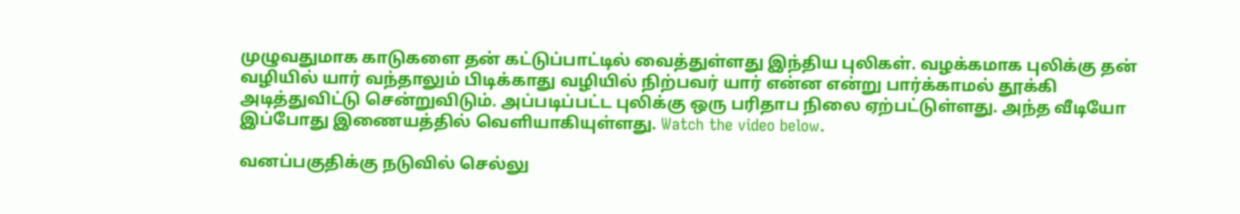முழுவதுமாக காடுகளை தன் கட்டுப்பாட்டில் வைத்துள்ளது இந்திய புலிகள். வழக்கமாக புலிக்கு தன் வழியில் யார் வந்தாலும் பிடிக்காது வழியில் நிற்பவர் யார் என்ன என்று பார்க்காமல் தூக்கி அடித்துவிட்டு சென்றுவிடும். அப்படிப்பட்ட புலிக்கு ஒரு பரிதாப நிலை ஏற்பட்டுள்ளது. அந்த வீடியோ இப்போது இணையத்தில் வெளியாகியுள்ளது. Watch the video below.

வனப்பகுதிக்கு நடுவில் செல்லு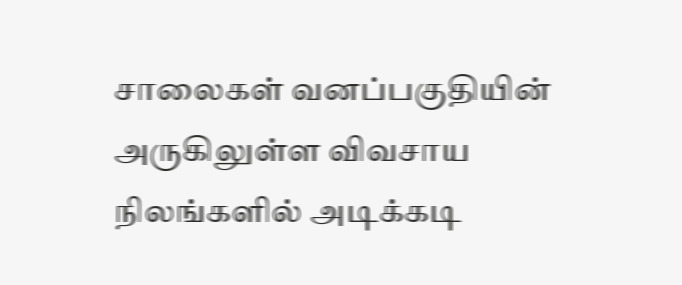சாலைகள் வனப்பகுதியின் அருகிலுள்ள விவசாய நிலங்களில் அடிக்கடி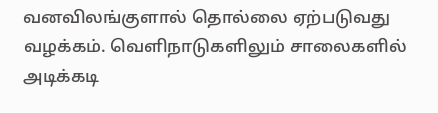வனவிலங்குளால் தொல்லை ஏற்படுவது வழக்கம். வெளிநாடுகளிலும் சாலைகளில் அடிக்கடி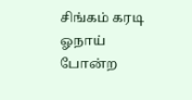சிங்கம் கரடி ஓநாய் போன்ற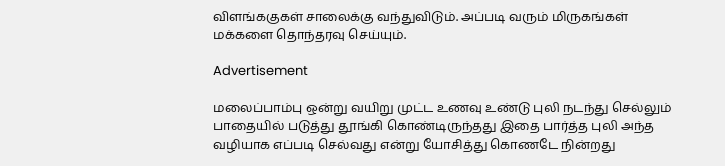விளங்ககுகள் சாலைக்கு வந்துவிடும். அப்படி வரும் மிருகங்கள் மக்களை தொந்தரவு செய்யும்.

Advertisement

மலைப்பாம்பு ஒன்று வயிறு முட்ட உணவு உண்டு புலி நடந்து செல்லும் பாதையில் படுத்து தூங்கி கொண்டிருந்தது இதை பார்த்த புலி அந்த வழியாக எப்படி செல்வது என்று யோசித்து கொணடே நின்றது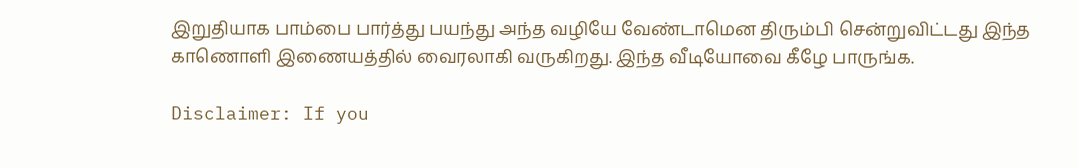இறுதியாக பாம்பை பார்த்து பயந்து அந்த வழியே வேண்டாமென திரும்பி சென்றுவிட்டது இந்த காணொளி இணையத்தில் வைரலாகி வருகிறது. இந்த வீடியோவை கீழே பாருங்க.

Disclaimer: If you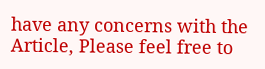have any concerns with the Article, Please feel free to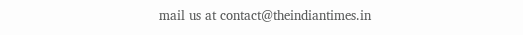mail us at contact@theindiantimes.in